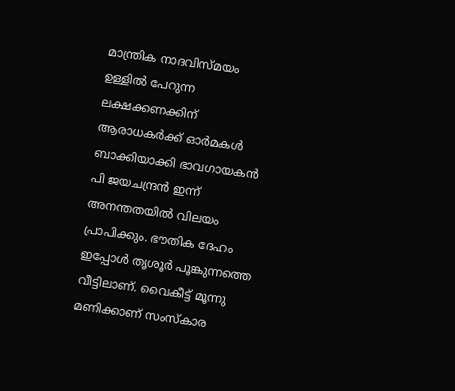മാന്ത്രിക നാദവിസ്മയം ഉള്ളിൽ പേറുന്ന ലക്ഷക്കണക്കിന് ആരാധകർക്ക് ഓർമകൾ ബാക്കിയാക്കി ഭാവഗായകൻ പി ജയചന്ദ്രൻ ഇന്ന് അനന്തതയിൽ വിലയം പ്രാപിക്കും. ഭൗതിക ദേഹം ഇപ്പോൾ തൃശൂർ പൂങ്കുന്നത്തെ വീട്ടിലാണ്. വൈകീട്ട് മൂന്നു മണിക്കാണ് സംസ്കാര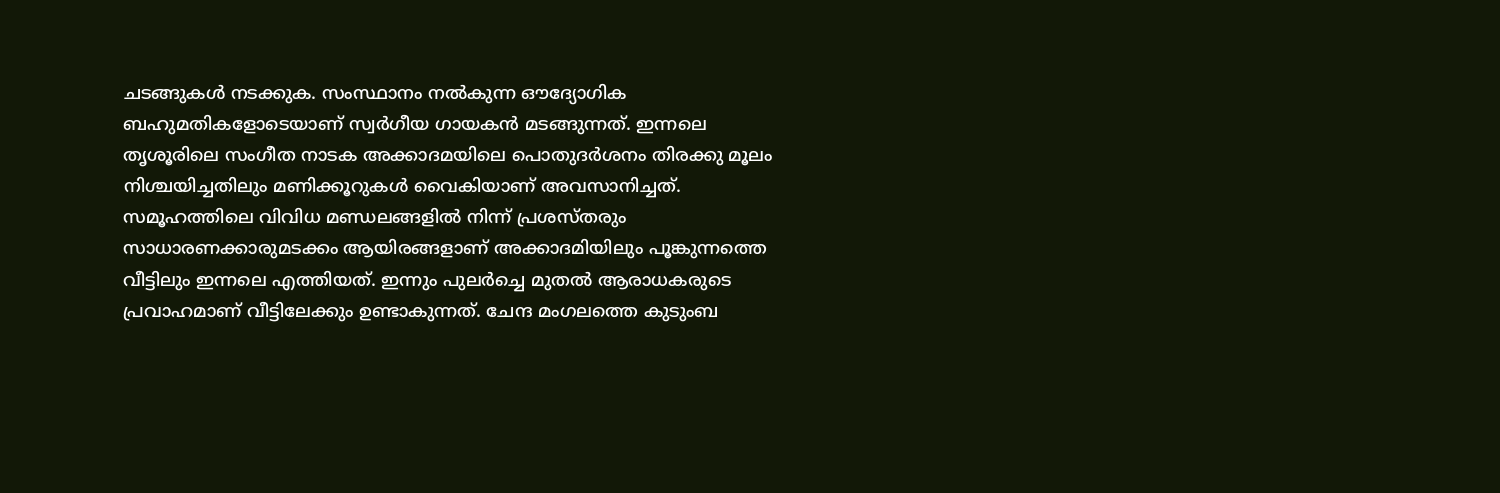ചടങ്ങുകൾ നടക്കുക. സംസ്ഥാനം നൽകുന്ന ഔദ്യോഗിക ബഹുമതികളോടെയാണ് സ്വർഗീയ ഗായകൻ മടങ്ങുന്നത്. ഇന്നലെ തൃശൂരിലെ സംഗീത നാടക അക്കാദമയിലെ പൊതുദർശനം തിരക്കു മൂലം നിശ്ചയിച്ചതിലും മണിക്കൂറുകൾ വൈകിയാണ് അവസാനിച്ചത്.
സമൂഹത്തിലെ വിവിധ മണ്ഡലങ്ങളിൽ നിന്ന് പ്രശസ്തരും സാധാരണക്കാരുമടക്കം ആയിരങ്ങളാണ് അക്കാദമിയിലും പൂങ്കുന്നത്തെ വീട്ടിലും ഇന്നലെ എത്തിയത്. ഇന്നും പുലർച്ചെ മുതൽ ആരാധകരുടെ പ്രവാഹമാണ് വീട്ടിലേക്കും ഉണ്ടാകുന്നത്. ചേന്ദ മംഗലത്തെ കുടുംബ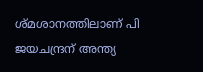ശ്മശാനത്തിലാണ് പി ജയചന്ദ്രന് അന്ത്യ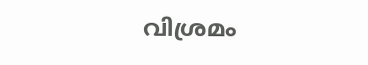വിശ്രമം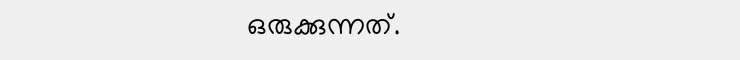ഒരുക്കുന്നത്.